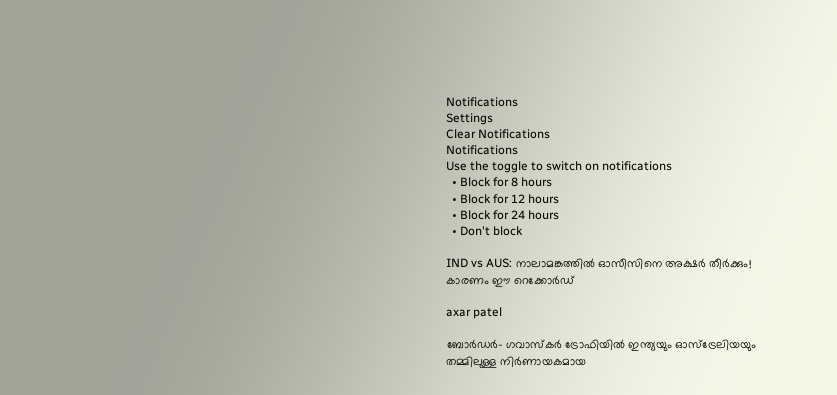Notifications
Settings
Clear Notifications
Notifications
Use the toggle to switch on notifications
  • Block for 8 hours
  • Block for 12 hours
  • Block for 24 hours
  • Don't block

IND vs AUS: നാലാമങ്കത്തില്‍ ഓസീസിനെ അക്ഷര്‍ തീര്‍ക്കും! കാരണം ഈ റെക്കോര്‍ഡ്

axar patel

ബോര്‍ഡര്‍- ഗവാസ്‌കര്‍ ട്രോഫിയില്‍ ഇന്ത്യയും ഓസ്‌ട്രേലിയയും തമ്മിലുള്ള നിര്‍ണായകമായ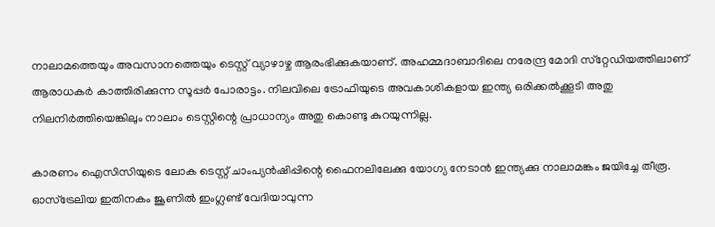നാലാമത്തെയും അവസാനത്തെയും ടെസ്റ്റ് വ്യാഴാഴ്ച ആരംഭിക്കുകയാണ്. അഹമ്മദാബാദിലെ നരേന്ദ്ര മോദി സ്‌റ്റേഡിയത്തിലാണ് ആരാധകര്‍ കാത്തിരിക്കുന്ന സൂപ്പര്‍ പോരാട്ടം. നിലവിലെ ട്രോഫിയുടെ അവകാശികളായ ഇന്ത്യ ഒരിക്കല്‍ക്കൂടി അതു നിലനിര്‍ത്തിയെങ്കിലും നാലാം ടെസ്റ്റിന്റെ പ്രാധാന്യം അതു കൊണ്ടു കുറയുന്നില്ല.

കാരണം ഐസിസിയുടെ ലോക ടെസ്റ്റ് ചാംപ്യന്‍ഷിപ്പിന്റെ ഫൈനലിലേക്കു യോഗ്യ നേടാന്‍ ഇന്ത്യക്കു നാലാമങ്കം ജയിച്ചേ തീരൂ. ഓസ്‌ട്രേലിയ ഇതിനകം ജൂണില്‍ ഇംഗ്ലണ്ട് വേദിയാവുന്ന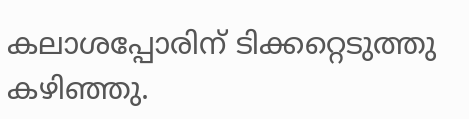കലാശപ്പോരിന് ടിക്കറ്റെടുത്തു കഴിഞ്ഞു.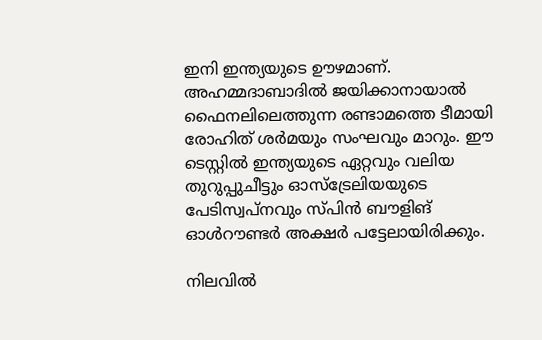ഇനി ഇന്ത്യയുടെ ഊഴമാണ്. അഹമ്മദാബാദില്‍ ജയിക്കാനായാല്‍ ഫൈനലിലെത്തുന്ന രണ്ടാമത്തെ ടീമായി രോഹിത് ശര്‍മയും സംഘവും മാറും. ഈ ടെസ്റ്റില്‍ ഇന്ത്യയുടെ ഏറ്റവും വലിയ തുറുപ്പുചീട്ടും ഓസ്‌ട്രേലിയയുടെ പേടിസ്വപ്‌നവും സ്പിന്‍ ബൗളിങ് ഓള്‍റൗണ്ടര്‍ അക്ഷര്‍ പട്ടേലായിരിക്കും.

നിലവില്‍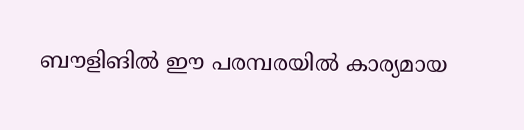ബൗളിങില്‍ ഈ പരമ്പരയില്‍ കാര്യമായ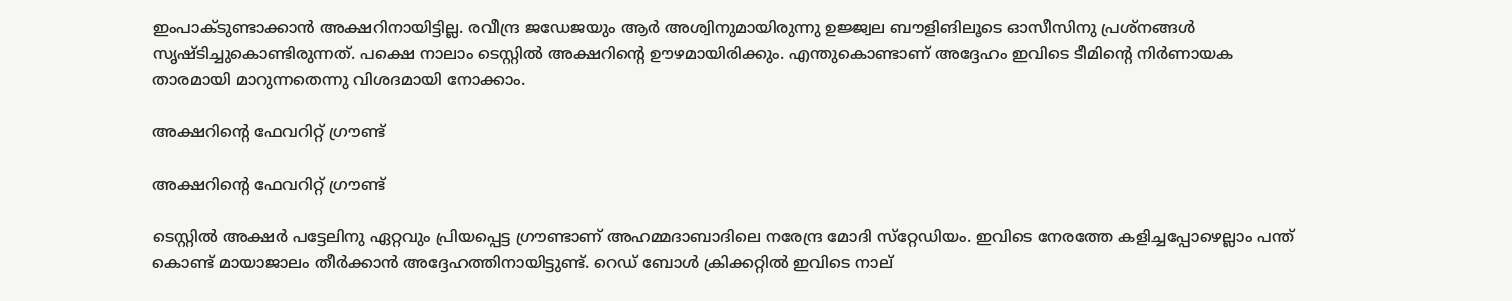ഇംപാക്ടുണ്ടാക്കാന്‍ അക്ഷറിനായിട്ടില്ല. രവീന്ദ്ര ജഡേജയും ആര്‍ അശ്വിനുമായിരുന്നു ഉജ്ജ്വല ബൗളിങിലൂടെ ഓസീസിനു പ്രശ്‌നങ്ങള്‍ സൃഷ്ടിച്ചുകൊണ്ടിരുന്നത്. പക്ഷെ നാലാം ടെസ്റ്റില്‍ അക്ഷറിന്റെ ഊഴമായിരിക്കും. എന്തുകൊണ്ടാണ് അദ്ദേഹം ഇവിടെ ടീമിന്റെ നിര്‍ണായക താരമായി മാറുന്നതെന്നു വിശദമായി നോക്കാം.

അക്ഷറിന്റെ ഫേവറിറ്റ് ഗ്രൗണ്ട്

അക്ഷറിന്റെ ഫേവറിറ്റ് ഗ്രൗണ്ട്

ടെസ്റ്റില്‍ അക്ഷര്‍ പട്ടേലിനു ഏറ്റവും പ്രിയപ്പെട്ട ഗ്രൗണ്ടാണ് അഹമ്മദാബാദിലെ നരേന്ദ്ര മോദി സ്‌റ്റേഡിയം. ഇവിടെ നേരത്തേ കളിച്ചപ്പോഴെല്ലാം പന്ത് കൊണ്ട് മായാജാലം തീര്‍ക്കാന്‍ അദ്ദേഹത്തിനായിട്ടുണ്ട്. റെഡ് ബോള്‍ ക്രിക്കറ്റില്‍ ഇവിടെ നാല്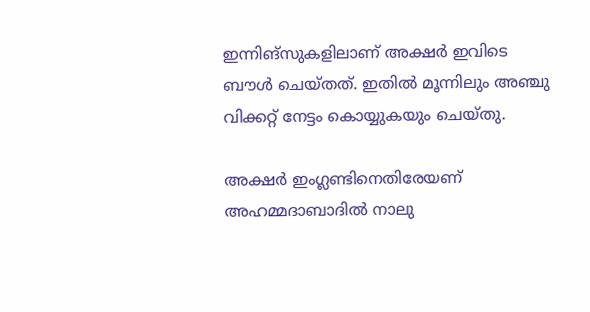ഇന്നിങ്‌സുകളിലാണ് അക്ഷര്‍ ഇവിടെ ബൗള്‍ ചെയ്തത്. ഇതില്‍ മൂന്നിലും അഞ്ചു വിക്കറ്റ് നേട്ടം കൊയ്യുകയും ചെയ്തു.

അക്ഷര്‍ ഇംഗ്ലണ്ടിനെതിരേയണ് അഹമ്മദാബാദില്‍ നാലു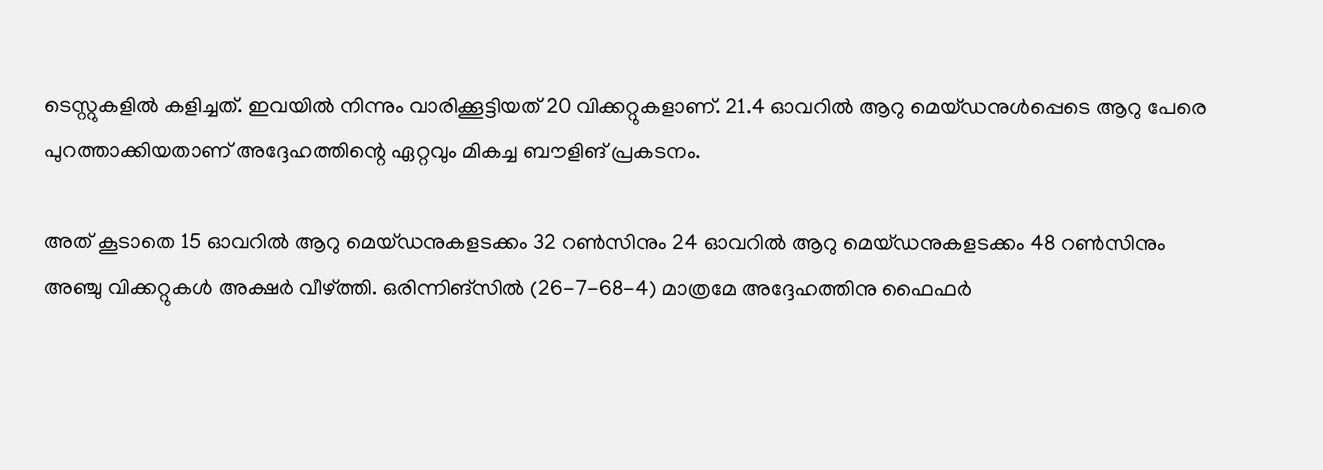ടെസ്റ്റുകളില്‍ കളിച്ചത്. ഇവയില്‍ നിന്നും വാരിക്കൂട്ടിയത് 20 വിക്കറ്റുകളാണ്. 21.4 ഓവറില്‍ ആറു മെയ്ഡനുള്‍പ്പെടെ ആറു പേരെ പുറത്താക്കിയതാണ് അദ്ദേഹത്തിന്റെ ഏറ്റവും മികച്ച ബൗളിങ് പ്രകടനം.

അത് കൂടാതെ 15 ഓവറില്‍ ആറു മെയ്ഡനുകളടക്കം 32 റണ്‍സിനും 24 ഓവറില്‍ ആറു മെയ്ഡനുകളടക്കം 48 റണ്‍സിനും അഞ്ചു വിക്കറ്റുകള്‍ അക്ഷര്‍ വീഴ്ത്തി. ഒരിന്നിങ്‌സില്‍ (26-7-68-4) മാത്രമേ അദ്ദേഹത്തിനു ഫൈഫര്‍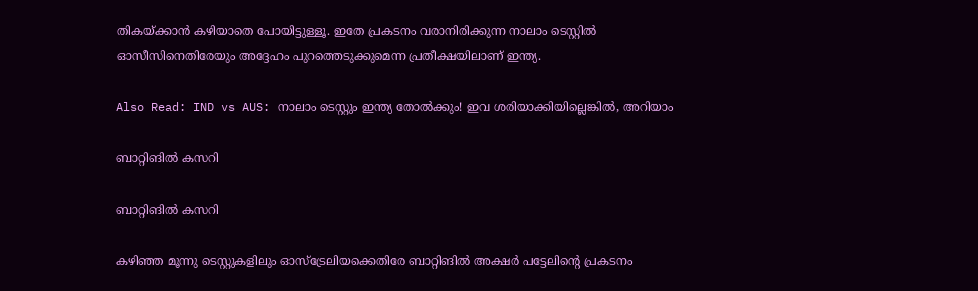തികയ്ക്കാന്‍ കഴിയാതെ പോയിട്ടുള്ളൂ. ഇതേ പ്രകടനം വരാനിരിക്കുന്ന നാലാം ടെസ്റ്റില്‍ ഓസീസിനെതിരേയും അദ്ദേഹം പുറത്തെടുക്കുമെന്ന പ്രതീക്ഷയിലാണ് ഇന്ത്യ.

Also Read: IND vs AUS: നാലാം ടെസ്റ്റും ഇന്ത്യ തോല്‍ക്കും! ഇവ ശരിയാക്കിയില്ലെങ്കില്‍, അറിയാം

ബാറ്റിങില്‍ കസറി

ബാറ്റിങില്‍ കസറി

കഴിഞ്ഞ മൂന്നു ടെസ്റ്റുകളിലും ഓസ്‌ട്രേലിയക്കെതിരേ ബാറ്റിങില്‍ അക്ഷര്‍ പട്ടേലിന്റെ പ്രകടനം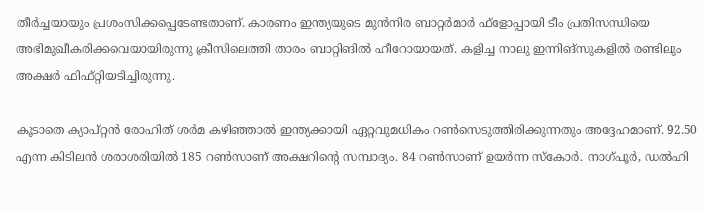തീര്‍ച്ചയായും പ്രശംസിക്കപ്പെടേണ്ടതാണ്. കാരണം ഇന്ത്യയുടെ മുന്‍നിര ബാറ്റര്‍മാര്‍ ഫ്‌ളോപ്പായി ടീം പ്രതിസന്ധിയെ അഭിമുഖീകരിക്കവെയായിരുന്നു ക്രീസിലെത്തി താരം ബാറ്റിങില്‍ ഹീറോയായത്. കളിച്ച നാലു ഇന്നിങ്‌സുകളില്‍ രണ്ടിലും അക്ഷര്‍ ഫിഫ്റ്റിയടിച്ചിരുന്നു.

കൂടാതെ ക്യാപ്റ്റന്‍ രോഹിത് ശര്‍മ കഴിഞ്ഞാല്‍ ഇന്ത്യക്കായി ഏറ്റവുമധികം റണ്‍സെടുത്തിരിക്കുന്നതും അദ്ദേഹമാണ്. 92.50 എന്ന കിടിലന്‍ ശരാശരിയില്‍ 185 റണ്‍സാണ് അക്ഷറിന്റെ സമ്പാദ്യം. 84 റണ്‍സാണ് ഉയര്‍ന്ന സ്‌കോര്‍. നാഗ്പൂര്‍, ഡല്‍ഹി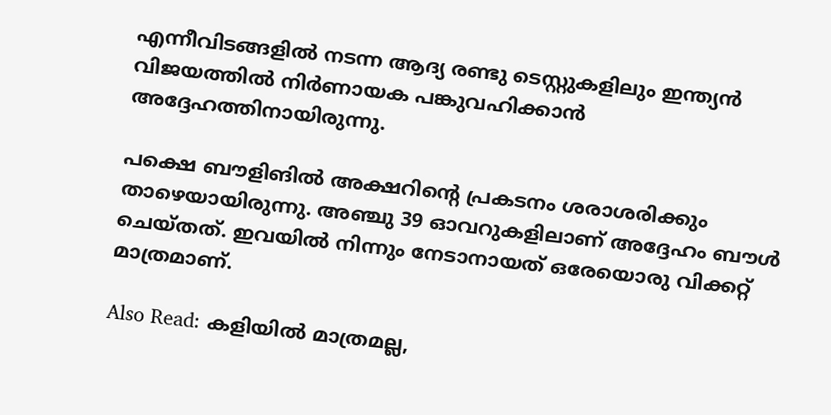എന്നീവിടങ്ങളില്‍ നടന്ന ആദ്യ രണ്ടു ടെസ്റ്റുകളിലും ഇന്ത്യന്‍ വിജയത്തില്‍ നിര്‍ണായക പങ്കുവഹിക്കാന്‍ അദ്ദേഹത്തിനായിരുന്നു.

പക്ഷെ ബൗളിങില്‍ അക്ഷറിന്റെ പ്രകടനം ശരാശരിക്കും താഴെയായിരുന്നു. അഞ്ചു 39 ഓവറുകളിലാണ് അദ്ദേഹം ബൗള്‍ ചെയ്തത്. ഇവയില്‍ നിന്നും നേടാനായത് ഒരേയൊരു വിക്കറ്റ് മാത്രമാണ്.

Also Read: കളിയില്‍ മാത്രമല്ല,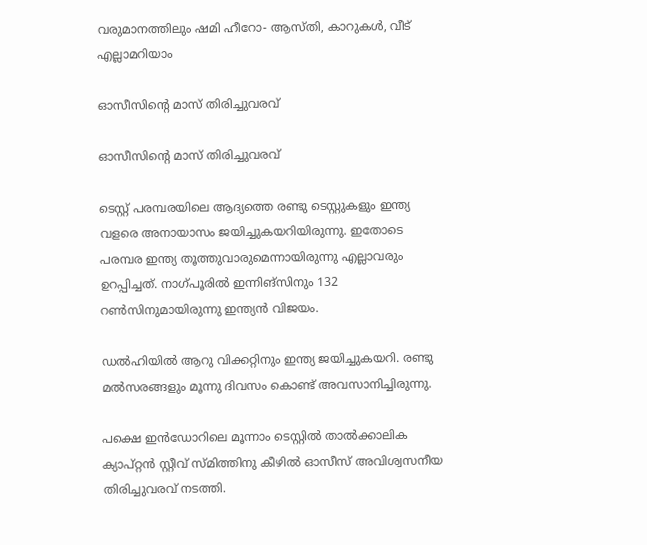വരുമാനത്തിലും ഷമി ഹീറോ- ആസ്തി, കാറുകള്‍, വീട് എല്ലാമറിയാം

ഓസീസിന്റെ മാസ് തിരിച്ചുവരവ്

ഓസീസിന്റെ മാസ് തിരിച്ചുവരവ്

ടെസ്റ്റ് പരമ്പരയിലെ ആദ്യത്തെ രണ്ടു ടെസ്റ്റുകളും ഇന്ത്യ വളരെ അനായാസം ജയിച്ചുകയറിയിരുന്നു. ഇതോടെ പരമ്പര ഇന്ത്യ തൂത്തുവാരുമെന്നായിരുന്നു എല്ലാവരും ഉറപ്പിച്ചത്. നാഗ്പൂരില്‍ ഇന്നിങ്‌സിനും 132 റണ്‍സിനുമായിരുന്നു ഇന്ത്യന്‍ വിജയം.

ഡല്‍ഹിയില്‍ ആറു വിക്കറ്റിനും ഇന്ത്യ ജയിച്ചുകയറി. രണ്ടു മല്‍സരങ്ങളും മൂന്നു ദിവസം കൊണ്ട് അവസാനിച്ചിരുന്നു.

പക്ഷെ ഇന്‍ഡോറിലെ മൂന്നാം ടെസ്റ്റില്‍ താല്‍ക്കാലിക ക്യാപ്റ്റന്‍ സ്റ്റീവ് സ്മിത്തിനു കീഴില്‍ ഓസീസ് അവിശ്വസനീയ തിരിച്ചുവരവ് നടത്തി.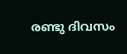രണ്ടു ദിവസം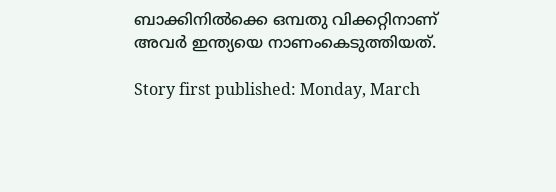ബാക്കിനില്‍ക്കെ ഒമ്പതു വിക്കറ്റിനാണ് അവര്‍ ഇന്ത്യയെ നാണംകെടുത്തിയത്.

Story first published: Monday, March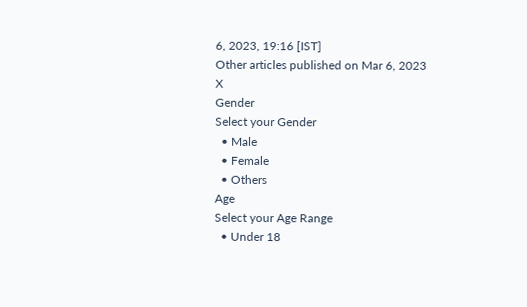6, 2023, 19:16 [IST]
Other articles published on Mar 6, 2023
X
Gender
Select your Gender
  • Male
  • Female
  • Others
Age
Select your Age Range
  • Under 18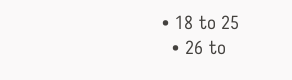• 18 to 25
  • 26 to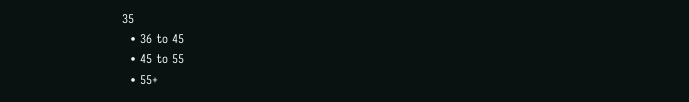35
  • 36 to 45
  • 45 to 55
  • 55+